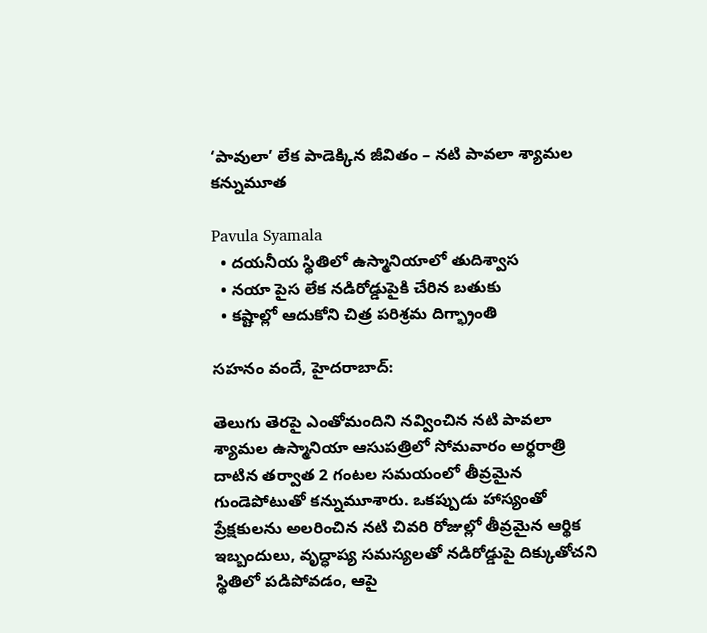‘పావులా’ లేక పాడెక్కిన జీవితం – నటి పావలా శ్యామల కన్నుమూత

Pavula Syamala
  • దయనీయ స్థితిలో ఉస్మానియాలో తుదిశ్వాస
  • నయా పైస లేక నడిరోడ్డుపైకి చేరిన బతుకు
  • కష్టాల్లో ఆదుకోని చిత్ర పరిశ్రమ దిగ్భ్రాంతి

సహనం వందే, హైదరాబాద్:

తెలుగు తెరపై ఎంతోమందిని నవ్వించిన నటి పావలా శ్యామల ఉస్మానియా ఆసుపత్రిలో సోమవారం అర్థరాత్రి దాటిన తర్వాత 2 గంటల సమయంలో తీవ్రమైన గుండెపోటుతో కన్నుమూశారు. ఒకప్పుడు హాస్యంతో ప్రేక్షకులను అలరించిన నటి చివరి రోజుల్లో తీవ్రమైన ఆర్థిక ఇబ్బందులు, వృద్ధాప్య సమస్యలతో నడిరోడ్డుపై దిక్కుతోచని స్థితిలో పడిపోవడం, ఆపై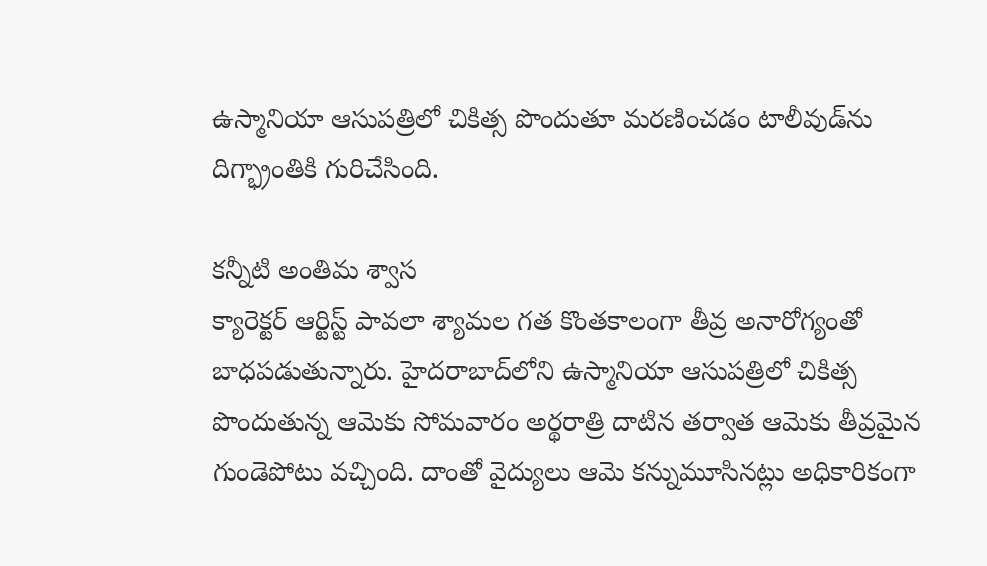ఉస్మానియా ఆసుపత్రిలో చికిత్స పొందుతూ మరణించడం టాలీవుడ్‌ను దిగ్భ్రాంతికి గురిచేసింది.

కన్నీటి అంతిమ శ్వాస
క్యారెక్టర్ ఆర్టిస్ట్ పావలా శ్యామల గత కొంతకాలంగా తీవ్ర అనారోగ్యంతో బాధపడుతున్నారు. హైదరాబాద్‌లోని ఉస్మానియా ఆసుపత్రిలో చికిత్స పొందుతున్న ఆమెకు సోమవారం అర్థరాత్రి దాటిన తర్వాత ఆమెకు తీవ్రమైన గుండెపోటు వచ్చింది. దాంతో వైద్యులు ఆమె కన్నుమూసినట్లు అధికారికంగా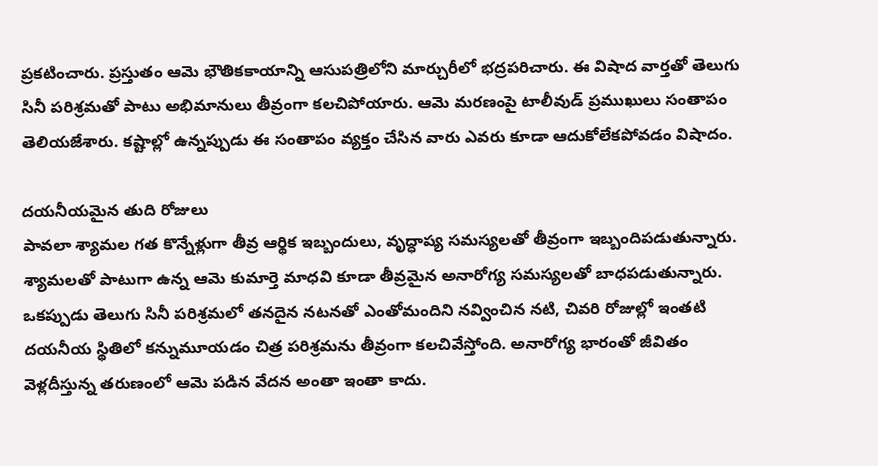ప్రకటించారు. ప్రస్తుతం ఆమె భౌతికకాయాన్ని ఆసుపత్రిలోని మార్చురీలో భద్రపరిచారు. ఈ విషాద వార్తతో తెలుగు సినీ పరిశ్రమతో పాటు అభిమానులు తీవ్రంగా కలచిపోయారు. ఆమె మరణంపై టాలీవుడ్ ప్రముఖులు సంతాపం తెలియజేశారు. కష్టాల్లో ఉన్నప్పుడు ఈ సంతాపం వ్యక్తం చేసిన వారు ఎవరు కూడా ఆదుకోలేకపోవడం విషాదం.

దయనీయమైన తుది రోజులు
పావలా శ్యామల గత కొన్నేళ్లుగా తీవ్ర ఆర్థిక ఇబ్బందులు, వృద్ధాప్య సమస్యలతో తీవ్రంగా ఇబ్బందిపడుతున్నారు. శ్యామలతో పాటుగా ఉన్న ఆమె కుమార్తె మాధవి కూడా తీవ్రమైన అనారోగ్య సమస్యలతో బాధపడుతున్నారు. ఒకప్పుడు తెలుగు సినీ పరిశ్రమలో తనదైన నటనతో ఎంతోమందిని నవ్వించిన నటి, చివరి రోజుల్లో ఇంతటి దయనీయ స్థితిలో కన్నుమూయడం చిత్ర పరిశ్రమను తీవ్రంగా కలచివేస్తోంది. అనారోగ్య భారంతో జీవితం వెళ్లదీస్తున్న తరుణంలో ఆమె పడిన వేదన అంతా ఇంతా కాదు.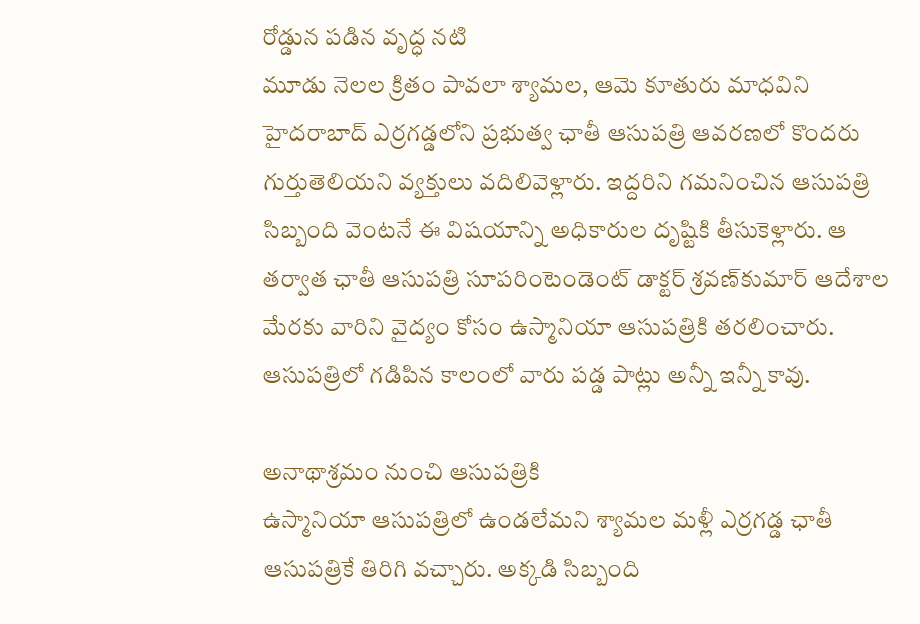రోడ్డున పడిన వృద్ధ నటి
మూడు నెలల క్రితం పావలా శ్యామల, ఆమె కూతురు మాధవిని హైదరాబాద్ ఎర్రగడ్డలోని ప్రభుత్వ ఛాతీ ఆసుపత్రి ఆవరణలో కొందరు గుర్తుతెలియని వ్యక్తులు వదిలివెళ్లారు. ఇద్దరిని గమనించిన ఆసుపత్రి సిబ్బంది వెంటనే ఈ విషయాన్ని అధికారుల దృష్టికి తీసుకెళ్లారు. ఆ తర్వాత ఛాతీ ఆసుపత్రి సూపరింటెండెంట్ డాక్టర్ శ్రవణ్‌కుమార్ ఆదేశాల మేరకు వారిని వైద్యం కోసం ఉస్మానియా ఆసుపత్రికి తరలించారు. ఆసుపత్రిలో గడిపిన కాలంలో వారు పడ్డ పాట్లు అన్నీ ఇన్నీ కావు.

అనాథాశ్రమం నుంచి ఆసుపత్రికి
ఉస్మానియా ఆసుపత్రిలో ఉండలేమని శ్యామల మళ్లీ ఎర్రగడ్డ ఛాతీ ఆసుపత్రికే తిరిగి వచ్చారు. అక్కడి సిబ్బంది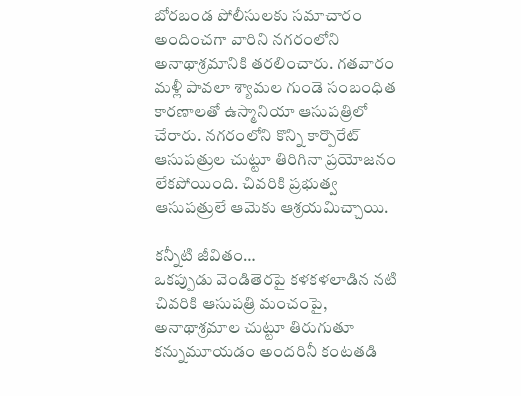బోరబండ పోలీసులకు సమాచారం అందించగా వారిని నగరంలోని అనాథాశ్రమానికి తరలించారు. గతవారం మళ్లీ పావలా శ్యామల గుండె సంబంధిత కారణాలతో ఉస్మానియా ఆసుపత్రిలో చేరారు. నగరంలోని కొన్ని కార్పొరేట్ ఆసుపత్రుల చుట్టూ తిరిగినా ప్రయోజనం లేకపోయింది. చివరికి ప్రభుత్వ ఆసుపత్రులే ఆమెకు ఆశ్రయమిచ్చాయి.

కన్నీటి జీవితం…
ఒకప్పుడు వెండితెరపై కళకళలాడిన నటి చివరికి ఆసుపత్రి మంచంపై, అనాథాశ్రమాల చుట్టూ తిరుగుతూ కన్నుమూయడం అందరినీ కంటతడి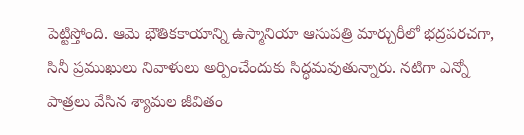పెట్టిస్తోంది. ఆమె భౌతికకాయాన్ని ఉస్మానియా ఆసుపత్రి మార్చురీలో భద్రపరచగా, సినీ ప్రముఖులు నివాళులు అర్పించేందుకు సిద్ధమవుతున్నారు. నటిగా ఎన్నో పాత్రలు వేసిన శ్యామల జీవితం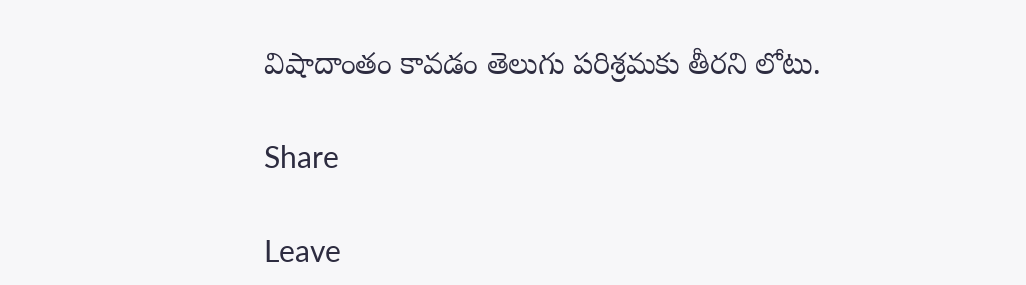విషాదాంతం కావడం తెలుగు పరిశ్రమకు తీరని లోటు.

Share

Leave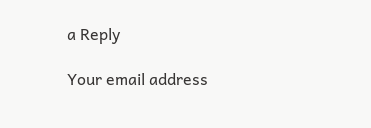a Reply

Your email address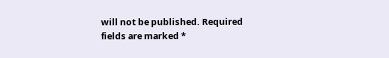will not be published. Required fields are marked *